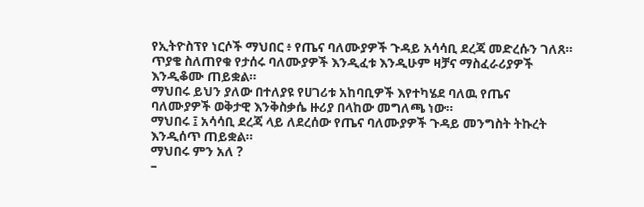የኢትዮስፕየ ነርሶች ማህበር ፥ የጤና ባለሙያዎች ጉዳይ አሳሳቢ ደረጃ መድረሱን ገለጸ። ጥያቄ ስለጠየቁ የታሰሩ ባለሙያዎች እንዲፈቱ እንዲሁም ዛቻና ማስፈራሪያዎች እንዲቆሙ ጠይቋል።
ማህበሩ ይህን ያለው በተለያዩ የሀገሪቱ አከባቢዎች እየተካሄደ ባለዉ የጤና ባለሙያዎች ወቅታዊ እንቅስቃሴ ዙሪያ በላከው መግለጫ ነው።
ማህበሩ ፤ አሳሳቢ ደረጃ ላይ ለደረሰው የጤና ባለሙያዎች ጉዳይ መንግስት ትኩረት እንዲሰጥ ጠይቋል።
ማህበሩ ምን አለ ?
–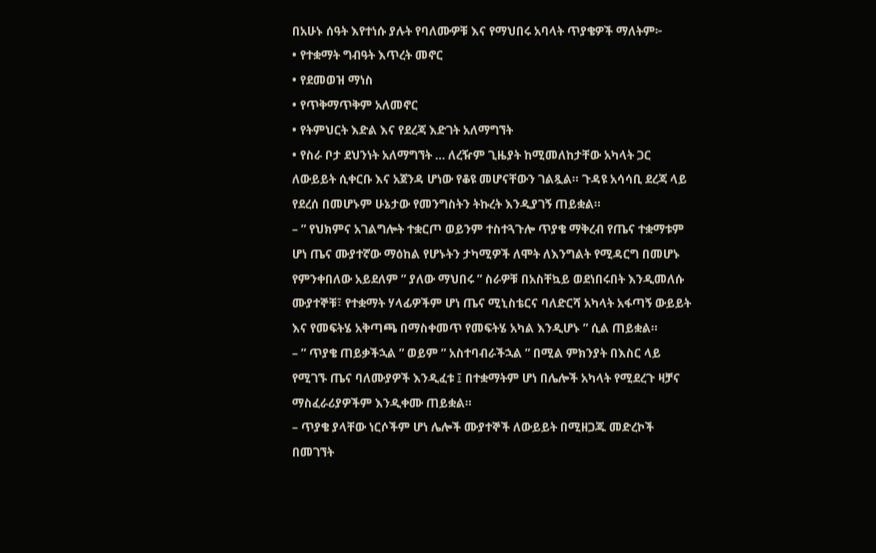በአሁኑ ሰዓት እየተነሱ ያሉት የባለሙዎቹ እና የማህበሩ አባላት ጥያቄዎች ማለትም፦
• የተቋማት ግብዓት እጥረት መኖር
• የደመወዝ ማነስ
• የጥቅማጥቅም አለመኖር
• የትምህርት እድል እና የደረጃ እድገት አለማግኘት
• የስራ ቦታ ደህንነት አለማግኘት … ለረዥም ጊዜያት ከሚመለከታቸው አካላት ጋር ለውይይት ሲቀርቡ እና አጀንዳ ሆነው የቆዩ መሆናቸውን ገልጿል። ጉዳዩ አሳሳቢ ደረጃ ላይ የደረሰ በመሆኑም ሁኔታው የመንግስትን ትኩረት እንዲያገኝ ጠይቋል።
– ” የህክምና አገልግሎት ተቋርጦ ወይንም ተስተጓጉሎ ጥያቄ ማቅረብ የጤና ተቋማቱም ሆነ ጤና ሙያተኛው ማዕከል የሆኑትን ታካሚዎች ለሞት ለእንግልት የሚዳርግ በመሆኑ የምንቀበለው አይደለም ” ያለው ማህበሩ ” ስራዎቹ በአስቸኳይ ወደነበሩበት እንዲመለሱ ሙያተኞቹ፣ የተቋማት ሃላፊዎችም ሆነ ጤና ሚኒስቴርና ባለድርሻ አካላት አፋጣኝ ውይይት እና የመፍትሄ አቅጣጫ በማስቀመጥ የመፍትሄ አካል እንዲሆኑ ” ሲል ጠይቋል።
– ” ጥያቄ ጠይቃችኋል ” ወይም ” አስተባብራችኋል ” በሚል ምክንያት በእስር ላይ የሚገኙ ጤና ባለሙያዎች እንዲፈቱ ፤ በተቋማትም ሆነ በሌሎች አካላት የሚደረጉ ዛቻና ማስፈራሪያዎችም እንዲቀሙ ጠይቋል።
– ጥያቄ ያላቸው ነርሶችም ሆነ ሌሎች ሙያተኞች ለውይይት በሚዘጋጁ መድረኮች በመገኘት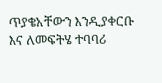ጥያቄአቸውን እንዲያቀርቡ እና ለመፍትሄ ተባባሪ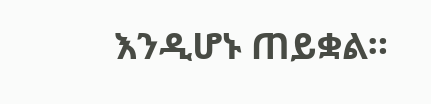እንዲሆኑ ጠይቋል።